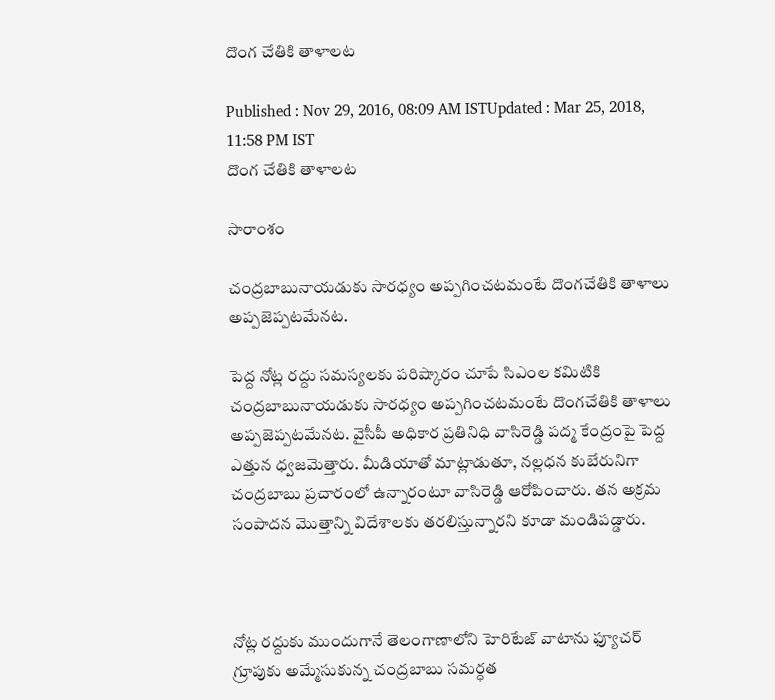దొంగ చేతికి తాళాలట

Published : Nov 29, 2016, 08:09 AM ISTUpdated : Mar 25, 2018, 11:58 PM IST
దొంగ చేతికి తాళాలట

సారాంశం

చంద్రబాబునాయడుకు సారధ్యం అప్పగించటమంటే దొంగచేతికి తాళాలు అప్పజెప్పటమేనట.

పెద్ద నోట్ల రద్దు సమస్యలకు పరిష్కారం చూపే సిఎంల కమిటికి చంద్రబాబునాయడుకు సారధ్యం అప్పగించటమంటే దొంగచేతికి తాళాలు అప్పజెప్పటమేనట. వైసీపీ అధికార ప్రతినిధి వాసిరెడ్డి పద్మ కేంద్రంపై పెద్ద ఎత్తున ధ్వజమెత్తారు. మీడియాతో మాట్లాడుతూ, నల్లధన కుబేరునిగా చంద్రబాబు ప్రచారంలో ఉన్నారంటూ వాసిరెడ్డి ఆరోపించారు. తన అక్రమ సంపాదన మొత్తాన్ని విదేశాలకు తరలిస్తున్నారని కూడా మండిపడ్డారు.



నోట్ల రద్దుకు ముందుగానే తెలంగాణాలోని హెరిటేజ్ వాటాను ఫ్యూచర్ గ్రూపుకు అమ్మేసుకున్న చంద్రబాబు సమర్ధత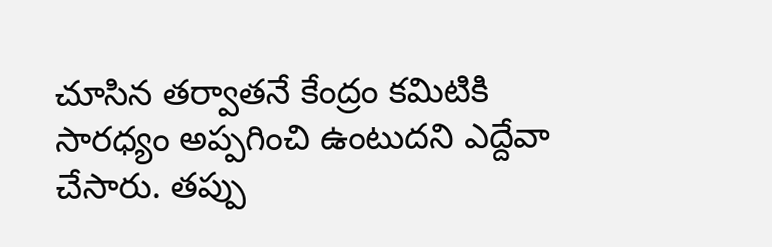చూసిన తర్వాతనే కేంద్రం కమిటికి సారధ్యం అప్పగించి ఉంటుదని ఎద్దేవా చేసారు. తప్పు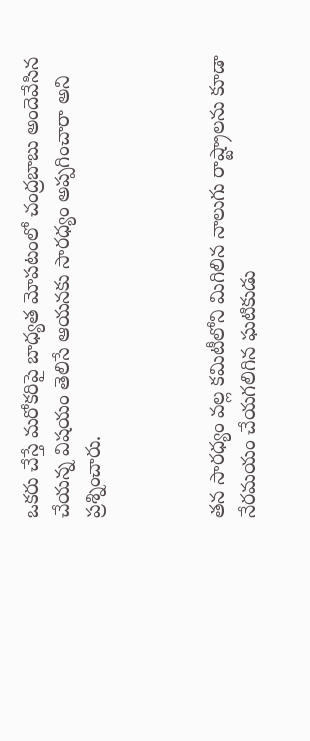ఒకరు చేస్తే మరోకరిపై బాధ్యత మోపటంలో చంద్రబాబు అందెవేసిన చేయన్న విషయం తెలిసే ఆయనకు సారధ్యం అప్పగించారా అని ప్రశ్నించారు.



తన సారధ్యం వల్ల కమిటీలోని మిగిలిన నాలుగు రాష్ట్రాలను కూడా నేరమయం చేయగలిగిన ఘటికుడు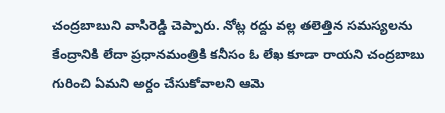చంద్రబాబుని వాసిరెడ్డి చెప్పారు. నోట్ల రద్దు వల్ల తలెత్తిన సమస్యలను కేంద్రానికి లేదా ప్రధానమంత్రికి కనీసం ఓ లేఖ కూడా రాయని చంద్రబాబు గురించి ఏమని అర్దం చేసుకోవాలని ఆమె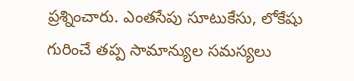ప్రశ్నించారు. ఎంతసేపు సూటుకేసు, లోకేషు గురించే తప్ప సామాన్యుల సమస్యలు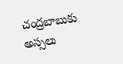చంద్రబాబుకు అస్సలు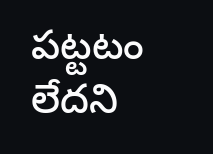పట్టటం లేదని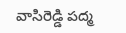వాసిరెడ్డి పద్మ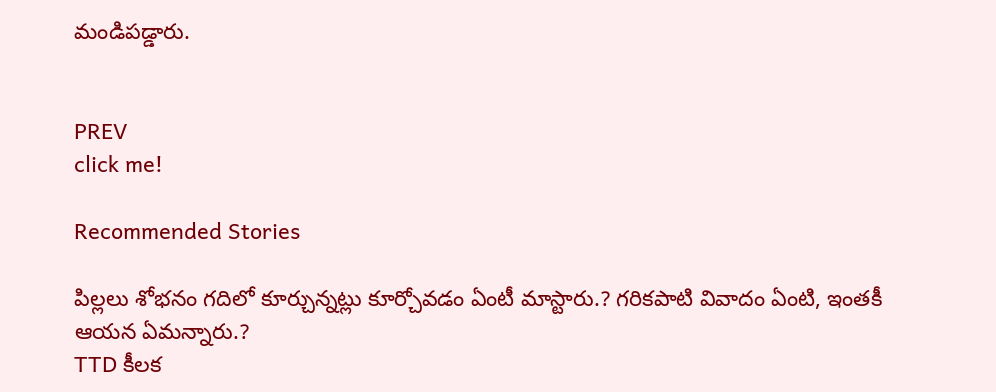మండిపడ్డారు.


PREV
click me!

Recommended Stories

పిల్ల‌లు శోభ‌నం గ‌దిలో కూర్చున్న‌ట్లు కూర్చోవ‌డం ఏంటీ మాస్టారు.? గ‌రిక‌పాటి వివాదం ఏంటి, ఇంత‌కీ ఆయ‌న ఏమ‌న్నారు.?
TTD కీల‌క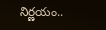నిర్ణ‌యం..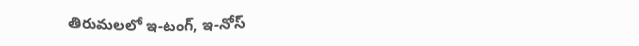తిరుమ‌ల‌లో ఇ-టంగ్, ఇ-నోస్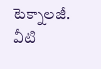టెక్నాల‌జీ. వీటి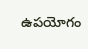ఉప‌యోగం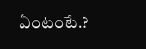ఏంటంటే.?